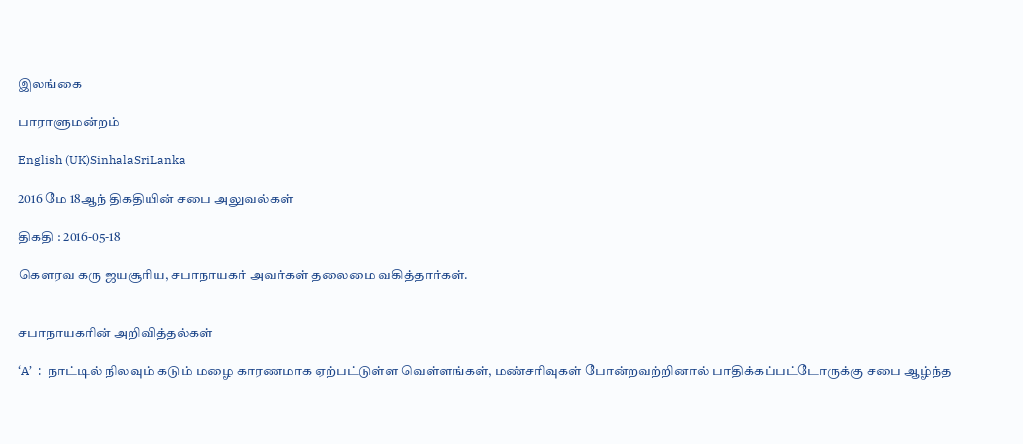இலங்கை

பாராளுமன்றம்

English (UK)SinhalaSriLanka

2016 மே 18ஆந் திகதியின் சபை அலுவல்கள்

திகதி : 2016-05-18

கௌரவ கரு ஜயசூரிய, சபாநாயகர் அவர்கள் தலைமை வகித்தார்கள்.


சபாநாயகரின் அறிவித்தல்கள்

‘A’  :  நாட்டில் நிலவும் கடும் மழை காரணமாக ஏற்பட்டுள்ள வெள்ளங்கள், மண்சரிவுகள் போன்றவற்றினால் பாதிக்கப்பட்டோருக்கு சபை ஆழ்ந்த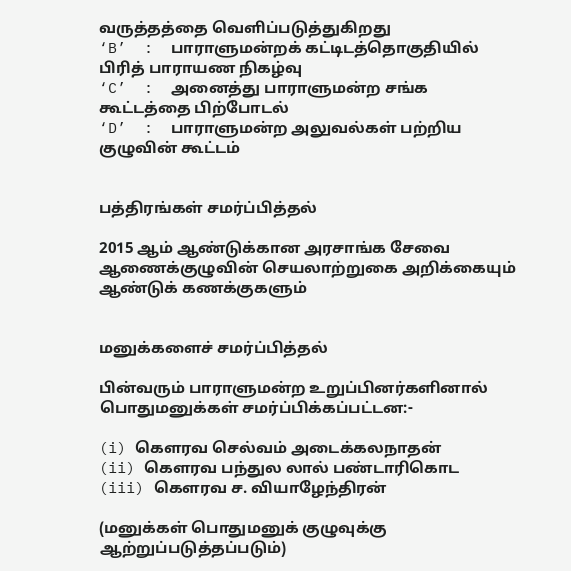வருத்தத்தை வெளிப்படுத்துகிறது
‘B’  :  பாராளுமன்றக் கட்டிடத்தொகுதியில் பிரித் பாராயண நிகழ்வு
‘C’  :  அனைத்து பாராளுமன்ற சங்க கூட்டத்தை பிற்போடல்
‘D’  :  பாராளுமன்ற அலுவல்கள் பற்றிய குழுவின் கூட்டம்


பத்திரங்கள் சமர்ப்பித்தல்

2015 ஆம் ஆண்டுக்கான அரசாங்க சேவை ஆணைக்குழுவின் செயலாற்றுகை அறிக்கையும் ஆண்டுக் கணக்குகளும்


மனுக்களைச் சமர்ப்பித்தல்

பின்வரும் பாராளுமன்ற உறுப்பினர்களினால் பொதுமனுக்கள் சமர்ப்பிக்கப்பட்டன:-

(i) கௌரவ செல்வம் அடைக்கலநாதன்
(ii) கௌரவ பந்துல லால் பண்டாரிகொட
(iii) கௌரவ ச. வியாழேந்திரன்

(மனுக்கள் பொதுமனுக் குழுவுக்கு ஆற்றுப்படுத்தப்படும்)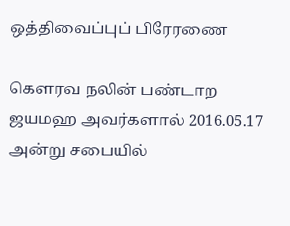ஒத்திவைப்புப் பிரேரணை

கௌரவ நலின் பண்டாற ஜயமஹ அவர்களால் 2016.05.17 அன்று சபையில்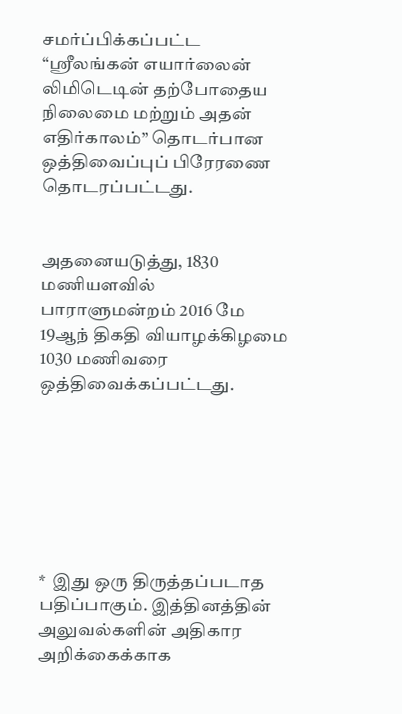சமர்ப்பிக்கப்பட்ட “ஸ்ரீலங்கன் எயார்லைன் லிமிடெடின் தற்போதைய நிலைமை மற்றும் அதன் எதிர்காலம்” தொடர்பான ஒத்திவைப்புப் பிரேரணை தொடரப்பட்டது.


அதனையடுத்து, 1830 மணியளவில் பாராளுமன்றம் 2016 மே 19ஆந் திகதி வியாழக்கிழமை 1030 மணிவரை ஒத்திவைக்கப்பட்டது.







*  இது ஒரு திருத்தப்படாத பதிப்பாகும். இத்தினத்தின் அலுவல்களின் அதிகார அறிக்கைக்காக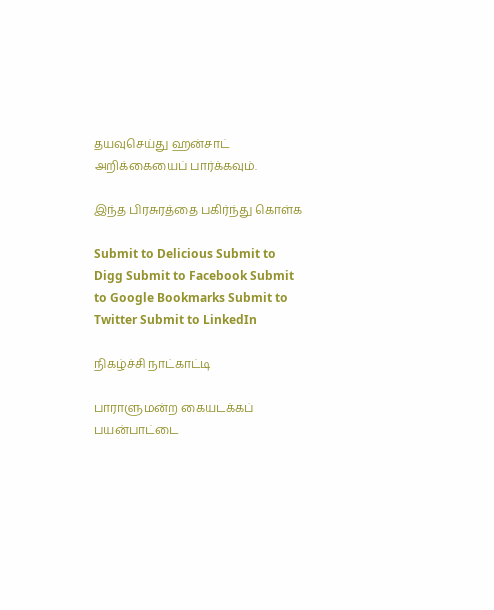தயவுசெய்து ஹன்சாட் அறிக்கையைப் பார்க்கவும்.

இந்த பிரசுரத்தை பகிர்ந்து கொள்க

Submit to Delicious Submit to Digg Submit to Facebook Submit to Google Bookmarks Submit to Twitter Submit to LinkedIn

நிகழ்ச்சி நாட்காட்டி

பாராளுமன்ற கையடக்கப் பயன்பாட்டை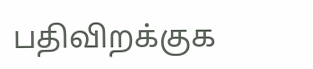பதிவிறக்குக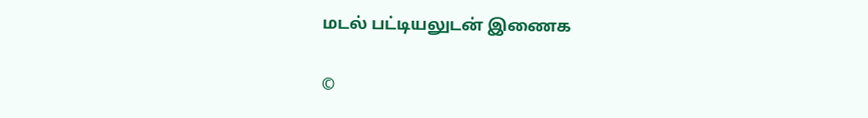மடல் பட்டியலுடன் இணைக

©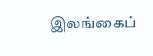இலங்கைப்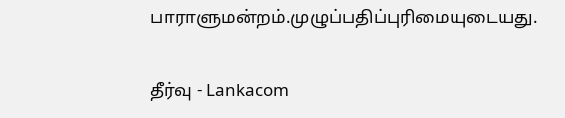பாராளுமன்றம்.முழுப்பதிப்புரிமையுடையது.

தீர்வு - Lankacom